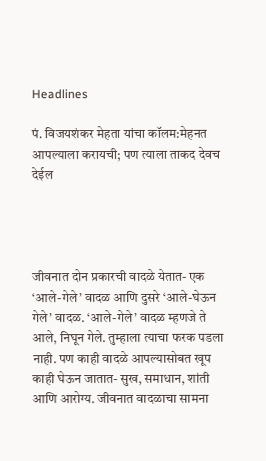Headlines

पं. विजयशंकर मेहता यांचा कॉलम:मेहनत आपल्याला करायची; पण त्याला ताकद देवच देईल




जीवनात दोन प्रकारची वादळे येतात- एक ‘आले-गेले’ वादळ आणि दुसरे ‘आले-घेऊन गेले’ वादळ. ‘आले-गेले’ वादळ म्हणजे ते आले, निघून गेले. तुम्हाला त्याचा फरक पडला नाही. पण काही वादळे आपल्यासोबत खूप काही घेऊन जातात- सुख, समाधान, शांती आणि आरोग्य. जीवनात वादळाचा सामना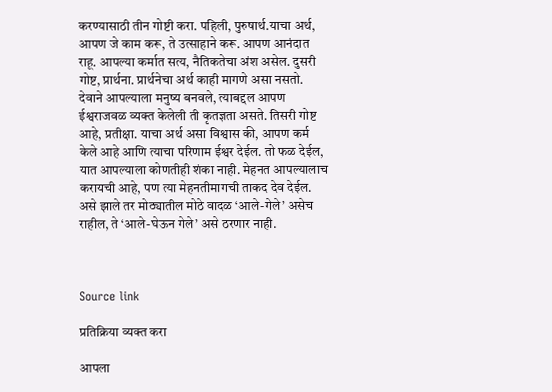करण्यासाठी तीन गोष्टी करा. पहिली, पुरुषार्थ.याचा अर्थ, आपण जे काम करू, ते उत्साहाने करू. आपण आनंदात राहू. आपल्या कर्मात सत्य, नैतिकतेचा अंश असेल. दुसरी गोष्ट, प्रार्थना. प्रार्थनेचा अर्थ काही मागणे असा नसतो. देवाने आपल्याला मनुष्य बनवले, त्याबद्दल आपण ईश्वराजवळ व्यक्त केलेली ती कृतज्ञता असते. तिसरी गोष्ट आहे, प्रतीक्षा. याचा अर्थ असा विश्वास की, आपण कर्म केले आहे आणि त्याचा परिणाम ईश्वर देईल. तो फळ देईल, यात आपल्याला कोणतीही शंका नाही. मेहनत आपल्यालाच करायची आहे, पण त्या मेहनतीमागची ताकद देव देईल. असे झाले तर मोठ्यातील मोठे वादळ ‘आले-गेले’ असेच राहील, ते ‘आले-घेऊन गेले’ असे ठरणार नाही.



Source link

प्रतिक्रिया व्यक्त करा

आपला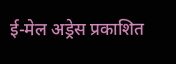ई-मेल अड्रेस प्रकाशित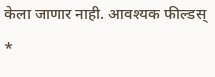केला जाणार नाही. आवश्यक फील्डस् *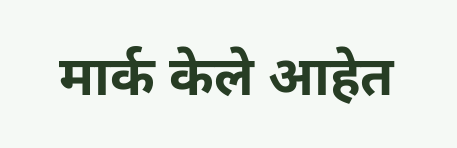मार्क केले आहेत